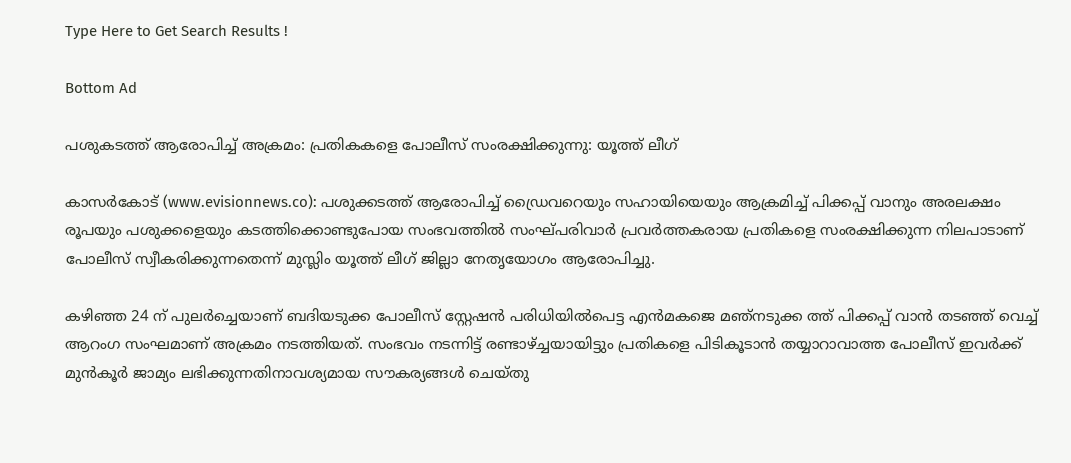Type Here to Get Search Results !

Bottom Ad

പശുകടത്ത് ആരോപിച്ച് അക്രമം: പ്രതികകളെ പോലീസ് സംരക്ഷിക്കുന്നു: യൂത്ത് ലീഗ്

കാസര്‍കോട് (www.evisionnews.co): പശുക്കടത്ത് ആരോപിച്ച് ഡ്രൈവറെയും സഹായിയെയും ആക്രമിച്ച് പിക്കപ്പ് വാനും അരലക്ഷം രൂപയും പശുക്കളെയും കടത്തിക്കൊണ്ടുപോയ സംഭവത്തില്‍ സംഘ്പരിവാര്‍ പ്രവര്‍ത്തകരായ പ്രതികളെ സംരക്ഷിക്കുന്ന നിലപാടാണ് പോലീസ് സ്വീകരിക്കുന്നതെന്ന് മുസ്ലിം യൂത്ത് ലീഗ് ജില്ലാ നേതൃയോഗം ആരോപിച്ചു.

കഴിഞ്ഞ 24 ന് പുലര്‍ച്ചെയാണ് ബദിയടുക്ക പോലീസ് സ്റ്റേഷന്‍ പരിധിയില്‍പെട്ട എന്‍മകജെ മഞ്‌നടുക്ക ത്ത് പിക്കപ്പ് വാന്‍ തടഞ്ഞ് വെച്ച് ആറംഗ സംഘമാണ് അക്രമം നടത്തിയത്. സംഭവം നടന്നിട്ട് രണ്ടാഴ്ച്ചയായിട്ടും പ്രതികളെ പിടികൂടാന്‍ തയ്യാറാവാത്ത പോലീസ് ഇവര്‍ക്ക് മുന്‍കൂര്‍ ജാമ്യം ലഭിക്കുന്നതിനാവശ്യമായ സൗകര്യങ്ങള്‍ ചെയ്തു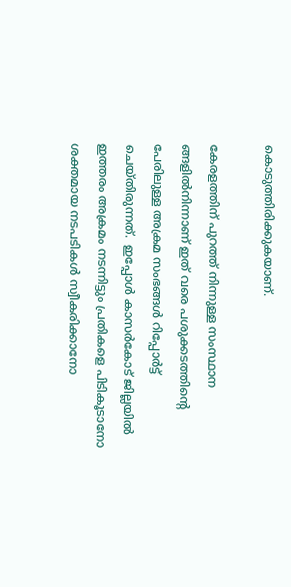കൊടുത്തിരിക്കുകയാണ്.

കേരളത്തിന് പുറത്ത് നിന്നുള്ള സംസ്ഥാന ങ്ങളില്‍നിന്നാണ് ഇത് വരെ പശുക്കടത്തിന്റെ പേരിലുള്ള അക്രമ സംഭങ്ങള്‍ റിപ്പോര്‍ട്ട് ചെയ്തിരുന്നത്.  ഇപ്പോള്‍ കാസര്‍കോട് ജില്ലയില്‍ ഇത്തരം അക്രമം നടന്നിട്ടും പ്രതികളെ പിടികൂടാനോ ശക്തമായ നടപടികള്‍ സ്വീകരിക്കാനോ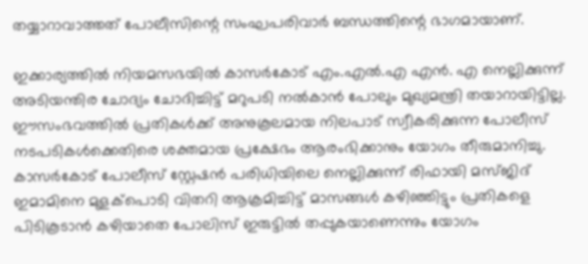തയ്യാറാവാത്തത് പോലീസിന്റെ സംഘപരിവാര്‍ ബന്ധത്തിന്റെ ഭാഗമായാണ്.

ഇക്കാര്യത്തില്‍ നിയമസഭയില്‍ കാസര്‍കോട് എം.എല്‍.എ എന്‍. എ നെല്ലിക്കുന്ന് അടിയന്തിര ചോദ്യം ചോദിച്ചിട്ട് മറുപടി നല്‍കാന്‍ പോലും മുഖ്യമന്ത്രി തയാറായിട്ടില്ല. ഈസംഭവത്തില്‍ പ്രതികള്‍ക്ക് അനുകൂലമായ നിലപാട് സ്വീകരിക്കുന്ന പോലീസ് നടപടികള്‍ക്കെതിരെ ശക്തമായ പ്രക്ഷേഭം ആരംഭിക്കാനും യോഗം തീരുമാനിച്ചു. കാസര്‍കോട് പോലീസ് സ്റ്റേഷന്‍ പരിധിയിലെ നെല്ലിക്കുന്ന് രിഫായി മസ്ജിദ് ഇമാമിനെ മുളക്‌പൊടി വിതറി ആക്രമിച്ചിട്ട് മാസങ്ങള്‍ കഴിഞ്ഞിട്ടും പ്രതികളെ പിടികൂടാന്‍ കഴിയാതെ പോലിസ് ഇരുട്ടില്‍ തപ്പുകയാണെന്നും യോഗം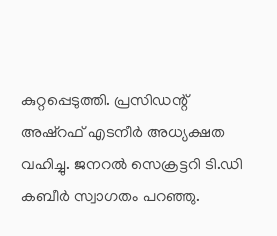കുറ്റപ്പെടുത്തി. പ്രസിഡന്റ് അഷ്‌റഫ് എടനീര്‍ അധ്യക്ഷത വഹിച്ചു. ജനറല്‍ സെക്രട്ടറി ടി.ഡി കബീര്‍ സ്വാഗതം പറഞ്ഞു.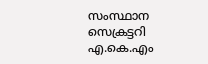സംസ്ഥാന സെക്രട്ടറി എ.കെ.എം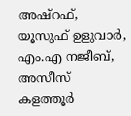അഷ്‌റഫ്, യൂസുഫ് ഉളുവാര്‍, എം.എ നജീബ്, അസീസ് കളത്തൂര്‍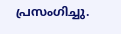പ്രസംഗിച്ചു.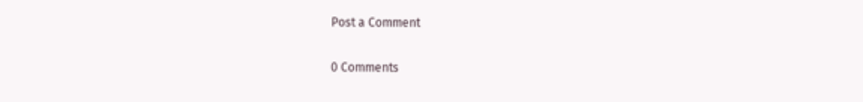Post a Comment

0 Comments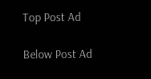Top Post Ad

Below Post Ad